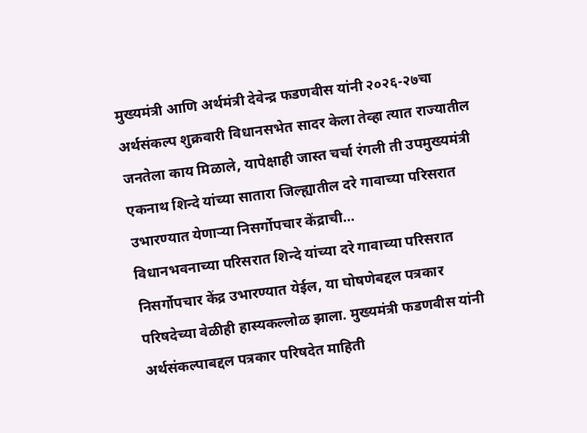मुख्यमंत्री आणि अर्थमंत्री देवेन्द्र फडणवीस यांनी २०२६-२७चा अर्थसंकल्प शुक्रवारी विधानसभेत सादर केला तेव्हा त्यात राज्यातील जनतेला काय मिळाले, यापेक्षाही जास्त चर्चा रंगली ती उपमुख्यमंत्री एकनाथ शिन्दे यांच्या सातारा जिल्ह्यातील दरे गावाच्या परिसरात उभारण्यात येणाऱ्या निसर्गोपचार केंद्राची…
विधानभवनाच्या परिसरात शिन्दे यांच्या दरे गावाच्या परिसरात निसर्गोपचार केंद्र उभारण्यात येईल, या घोषणेबद्दल पत्रकार परिषदेच्या वेळीही हास्यकल्लोळ झाला. मुख्यमंत्री फडणवीस यांनी अर्थसंकल्पाबद्दल पत्रकार परिषदेत माहिती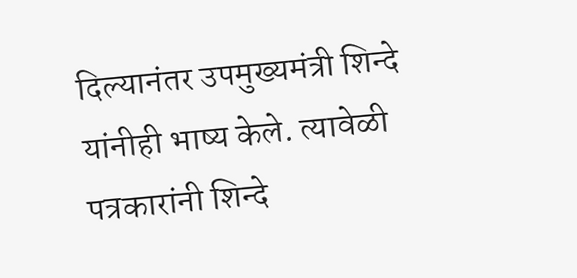दिल्यानंतर उपमुख्यमंत्री शिन्दे यांनीही भाष्य केले. त्यावेळी पत्रकारांनी शिन्दे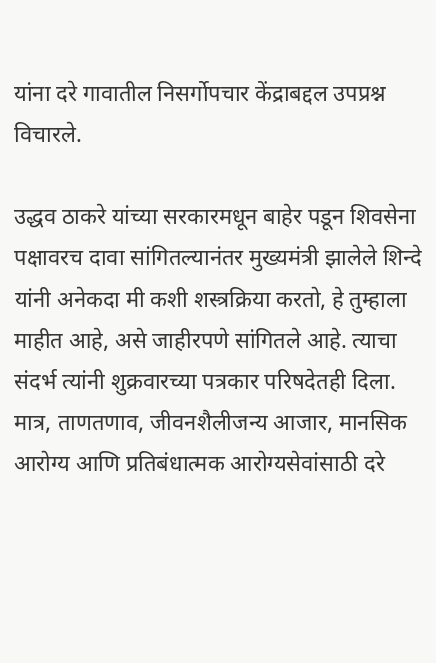यांना दरे गावातील निसर्गोपचार केंद्राबद्दल उपप्रश्न विचारले.

उद्धव ठाकरे यांच्या सरकारमधून बाहेर पडून शिवसेना पक्षावरच दावा सांगितल्यानंतर मुख्यमंत्री झालेले शिन्दे यांनी अनेकदा मी कशी शस्त्रक्रिया करतो, हे तुम्हाला माहीत आहे, असे जाहीरपणे सांगितले आहे. त्याचा संदर्भ त्यांनी शुक्रवारच्या पत्रकार परिषदेतही दिला. मात्र, ताणतणाव, जीवनशैलीजन्य आजार, मानसिक आरोग्य आणि प्रतिबंधात्मक आरोग्यसेवांसाठी दरे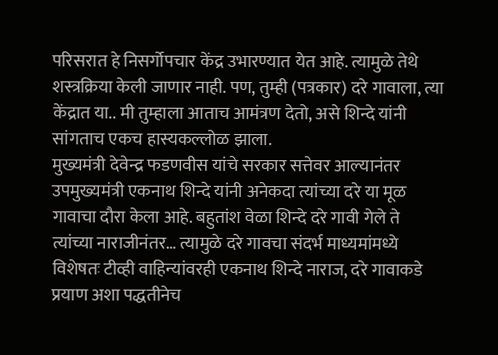परिसरात हे निसर्गोपचार केंद्र उभारण्यात येत आहे. त्यामुळे तेथे शस्त्रक्रिया केली जाणार नाही. पण, तुम्ही (पत्रकार) दरे गावाला, त्या केंद्रात या.. मी तुम्हाला आताच आमंत्रण देतो, असे शिन्दे यांनी सांगताच एकच हास्यकल्लोळ झाला.
मुख्यमंत्री देवेन्द्र फडणवीस यांचे सरकार सत्तेवर आल्यानंतर उपमुख्यमंत्री एकनाथ शिन्दे यांनी अनेकदा त्यांच्या दरे या मूळ गावाचा दौरा केला आहे. बहुतांश वेळा शिन्दे दरे गावी गेले ते त्यांच्या नाराजीनंतर… त्यामुळे दरे गावचा संदर्भ माध्यमांमध्ये विशेषतः टीव्ही वाहिन्यांवरही एकनाथ शिन्दे नाराज, दरे गावाकडे प्रयाण अशा पद्धतीनेच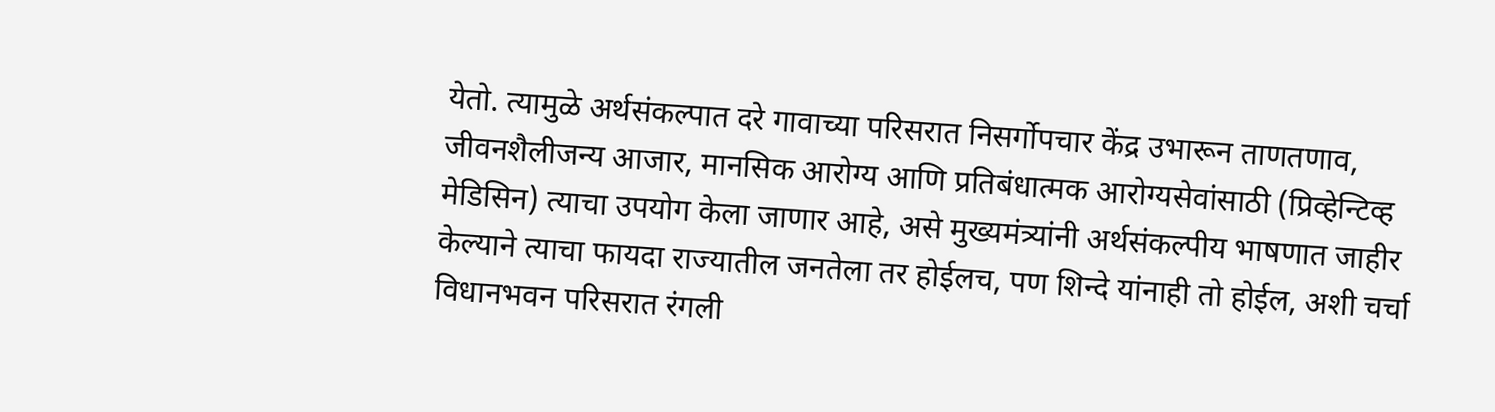येतो. त्यामुळे अर्थसंकल्पात दरे गावाच्या परिसरात निसर्गोपचार केंद्र उभारून ताणतणाव, जीवनशैलीजन्य आजार, मानसिक आरोग्य आणि प्रतिबंधात्मक आरोग्यसेवांसाठी (प्रिव्हेन्टिव्ह मेडिसिन) त्याचा उपयोग केला जाणार आहे, असे मुख्यमंत्र्यांनी अर्थसंकल्पीय भाषणात जाहीर केल्याने त्याचा फायदा राज्यातील जनतेला तर होईलच, पण शिन्दे यांनाही तो होईल, अशी चर्चा विधानभवन परिसरात रंगली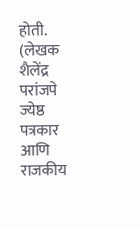होती.
(लेखक शैलेंद्र परांजपे ज्येष्ठ पत्रकार आणि राजकीय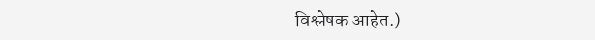विश्लेषक आहेत.)